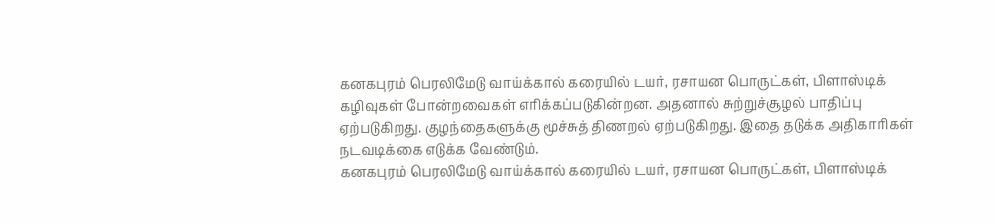கனகபுரம் பெரலிமேடு வாய்க்கால் கரையில் டயர், ரசாயன பொருட்கள், பிளாஸ்டிக் கழிவுகள் போன்றவைகள் எரிக்கப்படுகின்றன. அதனால் சுற்றுச்சூழல் பாதிப்பு ஏற்படுகிறது. குழந்தைகளுக்கு மூச்சுத் திணறல் ஏற்படுகிறது. இதை தடுக்க அதிகாரிகள் நடவடிக்கை எடுக்க வேண்டும்.
கனகபுரம் பெரலிமேடு வாய்க்கால் கரையில் டயர், ரசாயன பொருட்கள், பிளாஸ்டிக்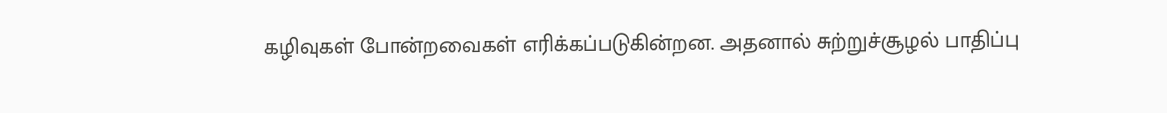கழிவுகள் போன்றவைகள் எரிக்கப்படுகின்றன. அதனால் சுற்றுச்சூழல் பாதிப்பு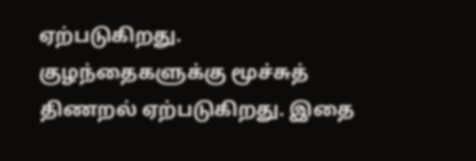ஏற்படுகிறது. குழந்தைகளுக்கு மூச்சுத் திணறல் ஏற்படுகிறது. இதை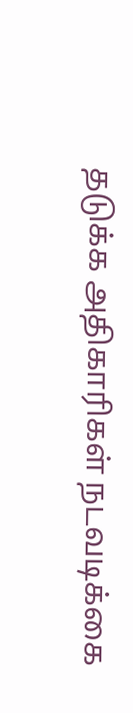தடுக்க அதிகாரிகள் நடவடிக்கை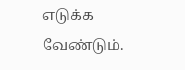எடுக்க வேண்டும்.